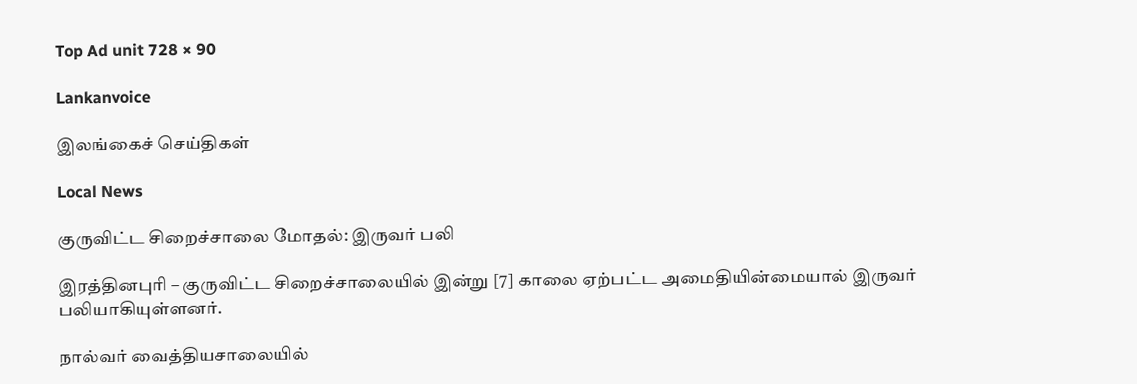Top Ad unit 728 × 90

Lankanvoice

இலங்கைச் செய்திகள்

Local News

குருவிட்ட சிறைச்சாலை மோதல்: இருவர் பலி

இரத்தினபுரி – குருவிட்ட சிறைச்சாலையில் இன்று [7] காலை ஏற்பட்ட அமைதியின்மையால் இருவர் பலியாகியுள்ளனர்.

நால்வர் வைத்தியசாலையில்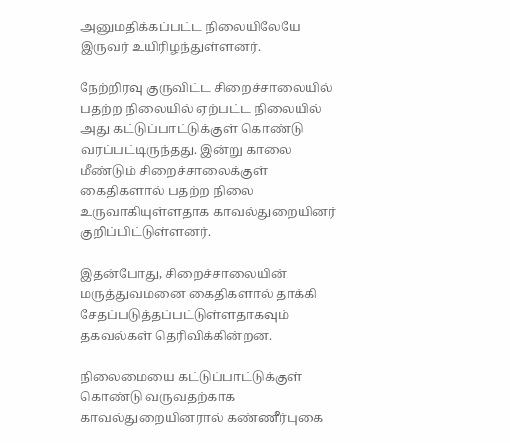அனுமதிக்கப்பட்ட நிலையிலேயே இருவர் உயிரிழந்துள்ளனர்.

நேற்றிரவு குருவிட்ட சிறைச்சாலையில் பதற்ற நிலையில் ஏற்பட்ட நிலையில் அது கட்டுப்பாட்டுக்குள் கொண்டு வரப்பட்டிருந்தது. இன்று காலை மீண்டும் சிறைச்சாலைக்குள் கைதிகளால் பதற்ற நிலை உருவாகியுள்ளதாக காவல்துறையினர் குறிப்பிட்டுள்ளனர்.

இதன்போது, சிறைச்சாலையின் மருத்துவமனை கைதிகளால் தாக்கி சேதப்படுத்தப்பட்டுள்ளதாகவும் தகவல்கள் தெரிவிக்கின்றன.

நிலைமையை கட்டுப்பாட்டுக்குள் கொண்டு வருவதற்காக காவல்துறையினரால் கண்ணீர்புகை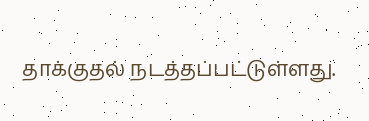தாக்குதல் நடத்தப்பட்டுள்ளது.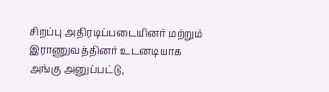சிறப்பு அதிரடிப்படையினர் மற்றும் இராணுவத்தினர் உடனடியாக அங்கு அனுப்பட்டு,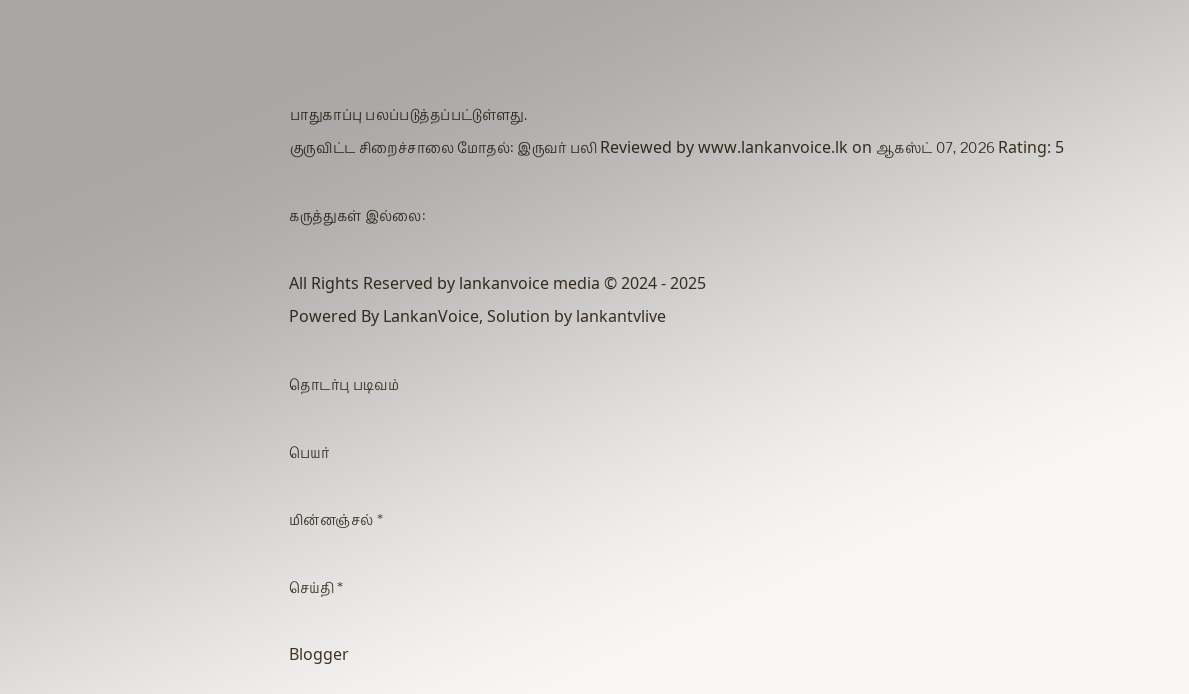பாதுகாப்பு பலப்படுத்தப்பட்டுள்ளது.
குருவிட்ட சிறைச்சாலை மோதல்: இருவர் பலி Reviewed by www.lankanvoice.lk on ஆகஸ்ட் 07, 2026 Rating: 5

கருத்துகள் இல்லை:

All Rights Reserved by lankanvoice media © 2024 - 2025
Powered By LankanVoice, Solution by lankantvlive

தொடர்பு படிவம்

பெயர்

மின்னஞ்சல் *

செய்தி *

Blogger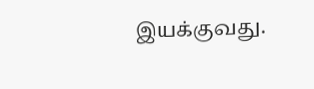இயக்குவது.